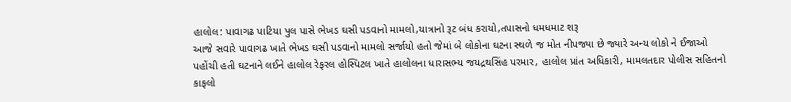હાલોલ: પાવાગઢ પાટિયા પુલ પાસે ભેખડ ઘસી પડવાનો મામલો,યાત્રાનો રૂટ બંધ કરાયો,તપાસનો ધમધમાટ શરૂ
આજે સવારે પાવાગઢ ખાતે ભેખડ ઘસી પડવાનો મામલો સર્જાયો હતો જેમાં બે લોકોના ઘટના સ્થળે જ મોત નીપજ્યા છે જ્યારે અન્ય લોકો ને ઈજાઓ પહોંચી હતી ઘટનાને લઈને હાલોલ રેફરલ હોસ્પિટલ ખાતે હાલોલના ધારાસભ્ય જયદ્રથસિંહ પરમાર, હાલોલ પ્રાંત અધિકારી, મામલતદાર પોલીસ સહિતનો કાફલો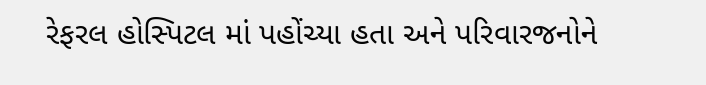રેફરલ હોસ્પિટલ માં પહોંચ્યા હતા અને પરિવારજનોને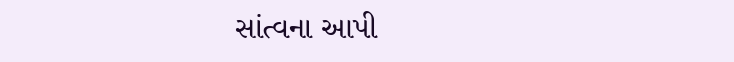સાંત્વના આપી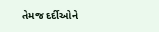તેમજ દર્દીઓને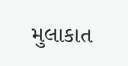મુલાકાત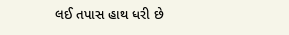લઈ તપાસ હાથ ધરી છે